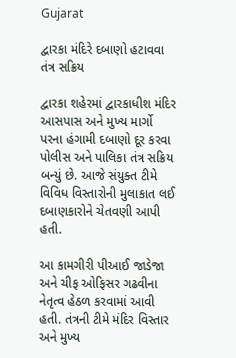Gujarat

દ્વારકા મંદિરે દબાણો હટાવવા તંત્ર સક્રિય

દ્વારકા શહેરમાં દ્વારકાધીશ મંદિર આસપાસ અને મુખ્ય માર્ગો પરના હંગામી દબાણો દૂર કરવા પોલીસ અને પાલિકા તંત્ર સક્રિય બન્યું છે. આજે સંયુક્ત ટીમે વિવિધ વિસ્તારોની મુલાકાત લઈ દબાણકારોને ચેતવણી આપી હતી.

આ કામગીરી પીઆઈ જાડેજા અને ચીફ ઓફિસર ગઢવીના નેતૃત્વ હેઠળ કરવામાં આવી હતી. તંત્રની ટીમે મંદિર વિસ્તાર અને મુખ્ય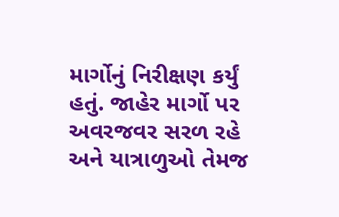માર્ગોનું નિરીક્ષણ કર્યું હતું. જાહેર માર્ગો પર અવરજવર સરળ રહે અને યાત્રાળુઓ તેમજ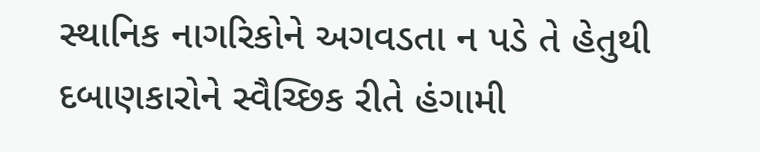સ્થાનિક નાગરિકોને અગવડતા ન પડે તે હેતુથી દબાણકારોને સ્વૈચ્છિક રીતે હંગામી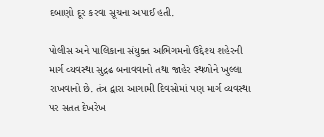દબાણો દૂર કરવા સૂચના અપાઈ હતી.

પોલીસ અને પાલિકાના સંયુક્ત અભિગમનો ઉદ્દેશ્ય શહેરની માર્ગ વ્યવસ્થા સુદ્રઢ બનાવવાનો તથા જાહેર સ્થળોને ખુલ્લા રાખવાનો છે. તંત્ર દ્વારા આગામી દિવસોમાં પણ માર્ગ વ્યવસ્થા પર સતત દેખરેખ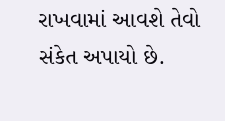રાખવામાં આવશે તેવો સંકેત અપાયો છે.